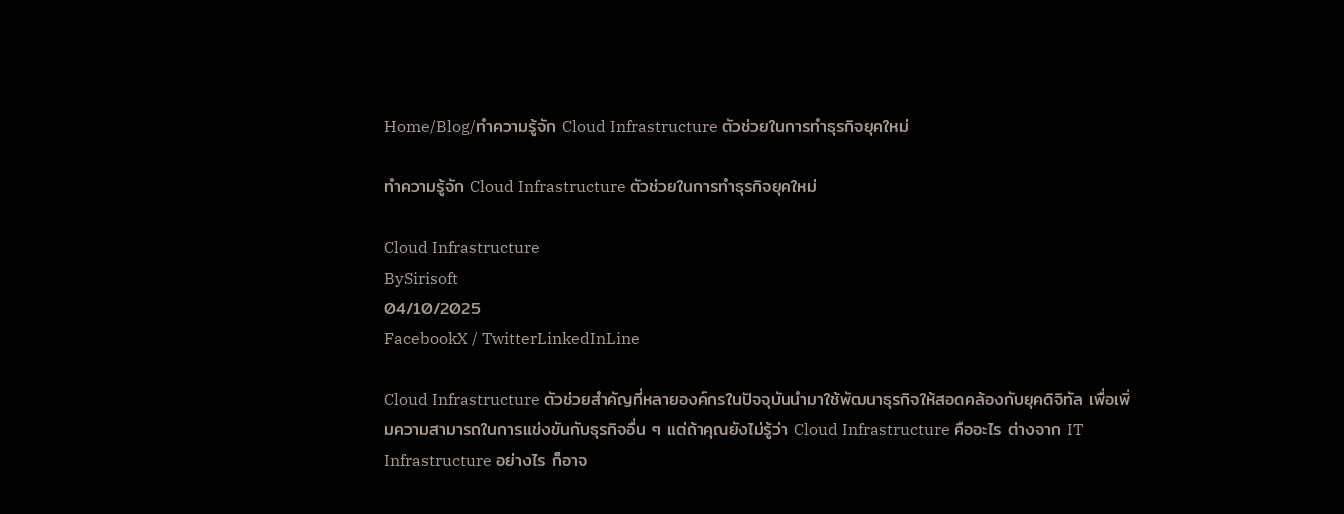Home/Blog/ทำความรู้จัก Cloud Infrastructure ตัวช่วยในการทำธุรกิจยุคใหม่

ทำความรู้จัก Cloud Infrastructure ตัวช่วยในการทำธุรกิจยุคใหม่

Cloud Infrastructure
BySirisoft
04/10/2025
FacebookX / TwitterLinkedInLine

Cloud Infrastructure ตัวช่วยสำคัญที่หลายองค์กรในปัจจุบันนำมาใช้พัฒนาธุรกิจให้สอดคล้องกับยุคดิจิทัล เพื่อเพิ่มความสามารถในการแข่งขันกับธุรกิจอื่น ๆ แต่ถ้าคุณยังไม่รู้ว่า Cloud Infrastructure คืออะไร ต่างจาก IT Infrastructure อย่างไร ก็อาจ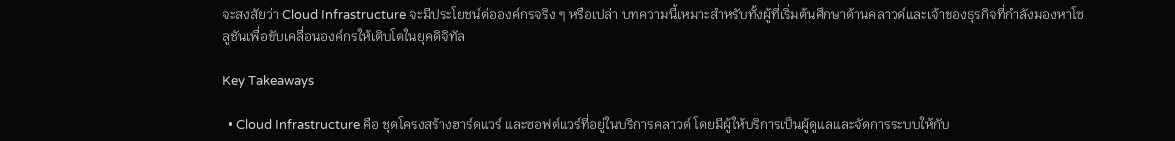จะสงสัยว่า Cloud Infrastructure จะมีประโยชน์ต่อองค์กรจริง ๆ หรือเปล่า บทความนี้เหมาะสำหรับทั้งผู้ที่เริ่มต้นศึกษาด้านคลาวด์และเจ้าของธุรกิจที่กำลังมองหาโซลูชันเพื่อขับเคลื่อนองค์กรให้เติบโตในยุคดิจิทัล

Key Takeaways

  • Cloud Infrastructure คือ ชุดโครงสร้างฮาร์ดแวร์ และซอฟต์แวร์ที่อยู่ในบริการคลาวด์ โดยมีผู้ให้บริการเป็นผู้ดูแลและจัดการระบบให้กับ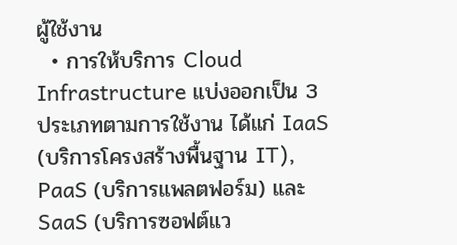ผู้ใช้งาน
  • การให้บริการ Cloud Infrastructure แบ่งออกเป็น 3 ประเภทตามการใช้งาน ได้แก่ IaaS (บริการโครงสร้างพื้นฐาน IT), PaaS (บริการแพลตฟอร์ม) และ SaaS (บริการซอฟต์แว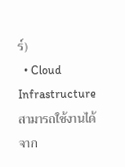ร์)
  • Cloud Infrastructure สามารถใช้งานได้จาก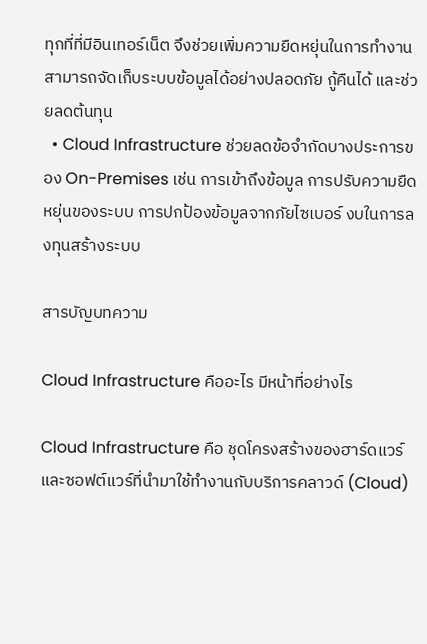ทุกที่ที่มีอินเทอร์เน็ต จึงช่วยเพิ่มความยืดหยุ่นในการทำงาน สามารถจัดเก็บระบบข้อมูลได้อย่างปลอดภัย กู้คืนได้ และช่วยลดต้นทุน
  • Cloud Infrastructure ช่วยลดข้อจำกัดบางประการของ On-Premises เช่น การเข้าถึงข้อมูล การปรับความยืดหยุ่นของระบบ การปกป้องข้อมูลจากภัยไซเบอร์ งบในการลงทุนสร้างระบบ

สารบัญบทความ

Cloud Infrastructure คืออะไร มีหน้าที่อย่างไร

Cloud Infrastructure คือ ชุดโครงสร้างของฮาร์ดแวร์และซอฟต์แวร์ที่นำมาใช้ทำงานกับบริการคลาวด์ (Cloud)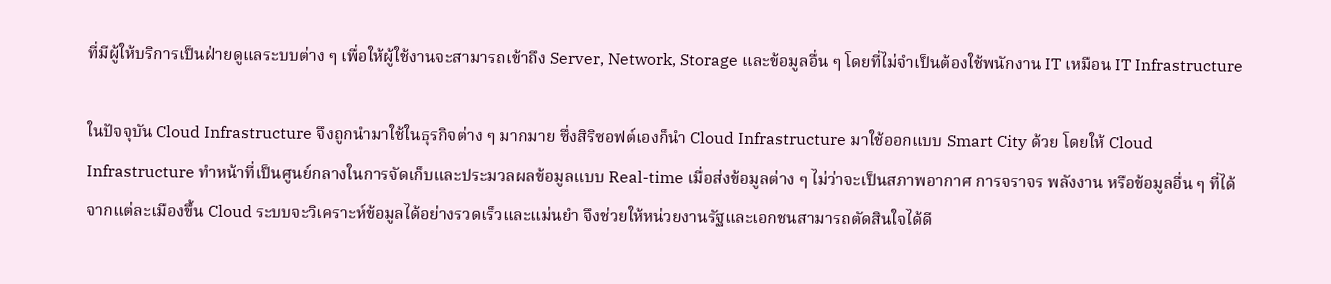ที่มีผู้ให้บริการเป็นฝ่ายดูแลระบบต่าง ๆ เพื่อให้ผู้ใช้งานจะสามารถเข้าถึง Server, Network, Storage และข้อมูลอื่น ๆ โดยที่ไม่จำเป็นต้องใช้พนักงาน IT เหมือน IT Infrastructure

ในปัจจุบัน Cloud Infrastructure จึงถูกนำมาใช้ในธุรกิจต่าง ๆ มากมาย ซึ่งสิริซอฟต์เองก็นำ Cloud Infrastructure มาใช้ออกแบบ Smart City ด้วย โดยให้ Cloud Infrastructure ทำหน้าที่เป็นศูนย์กลางในการจัดเก็บและประมวลผลข้อมูลแบบ Real-time เมื่อส่งข้อมูลต่าง ๆ ไม่ว่าจะเป็นสภาพอากาศ การจราจร พลังงาน หรือข้อมูลอื่น ๆ ที่ได้จากแต่ละเมืองขึ้น Cloud ระบบจะวิเคราะห์ข้อมูลได้อย่างรวดเร็วและแม่นยำ จึงช่วยให้หน่วยงานรัฐและเอกชนสามารถตัดสินใจได้ดี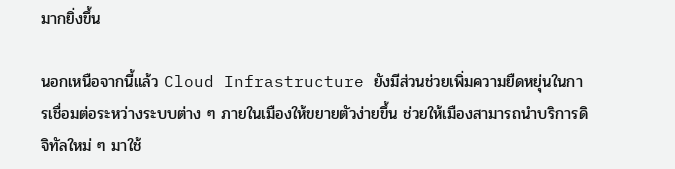มากยิ่งขึ้น

นอกเหนือจากนี้แล้ว Cloud Infrastructure ยังมีส่วนช่วยเพิ่มความยืดหยุ่นในการเชื่อมต่อระหว่างระบบต่าง ๆ ภายในเมืองให้ขยายตัวง่ายขึ้น ช่วยให้เมืองสามารถนำบริการดิจิทัลใหม่ ๆ มาใช้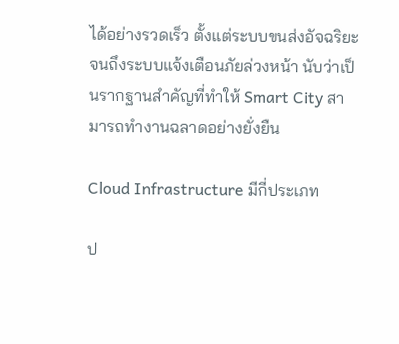ได้อย่างรวดเร็ว ตั้งแต่ระบบขนส่งอัจฉริยะ จนถึงระบบแจ้งเตือนภัยล่วงหน้า นับว่าเป็นรากฐานสำคัญที่ทำให้ Smart City สามารถทำงานฉลาดอย่างยั่งยืน

Cloud Infrastructure มีกี่ประเภท

ป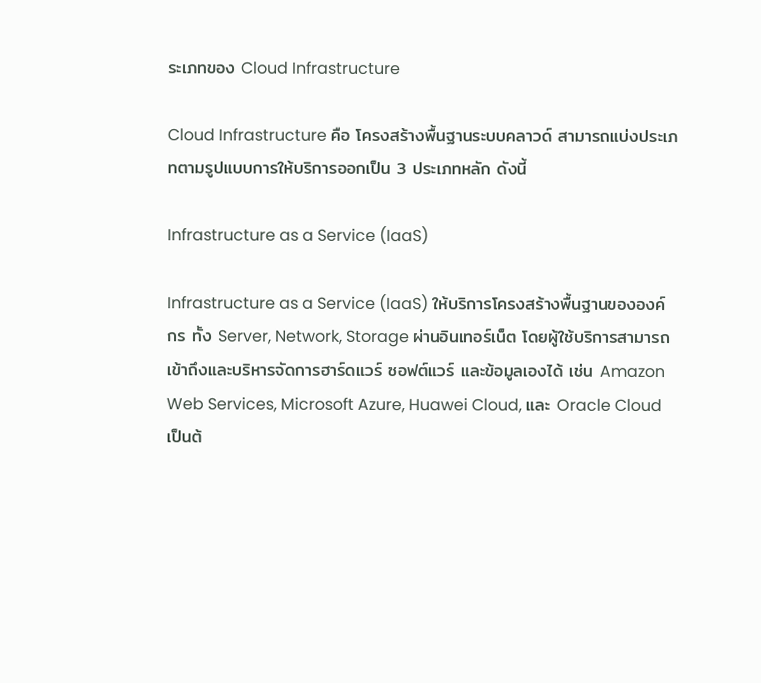ระเภทของ Cloud Infrastructure

Cloud Infrastructure คือ โครงสร้างพื้นฐานระบบคลาวด์ สามารถแบ่งประเภทตามรูปแบบการให้บริการออกเป็น 3 ประเภทหลัก ดังนี้

Infrastructure as a Service (IaaS)

Infrastructure as a Service (IaaS) ให้บริการโครงสร้างพื้นฐานขององค์กร ทั้ง Server, Network, Storage ผ่านอินเทอร์เน็ต โดยผู้ใช้บริการสามารถเข้าถึงและบริหารจัดการฮาร์ดแวร์ ซอฟต์แวร์ และข้อมูลเองได้ เช่น Amazon Web Services, Microsoft Azure, Huawei Cloud, และ Oracle Cloud เป็นต้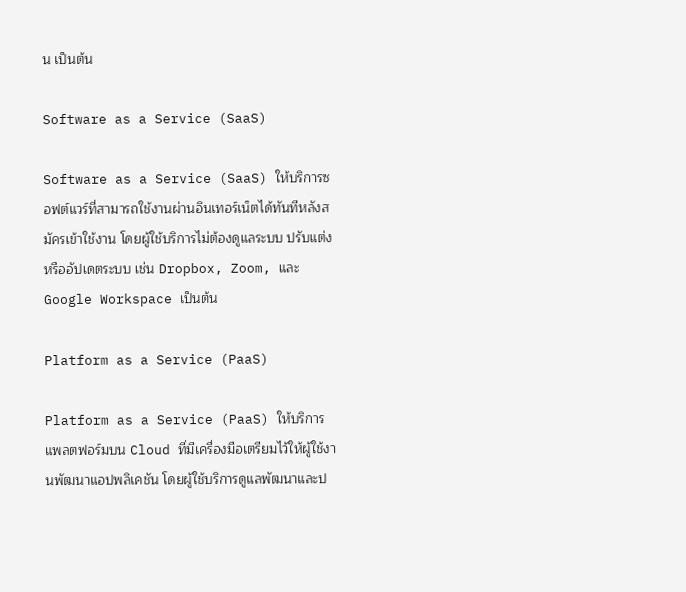น เป็นต้น

Software as a Service (SaaS)

Software as a Service (SaaS) ให้บริการซอฟต์แวร์ที่สามารถใช้งานผ่านอินเทอร์เน็ตได้ทันทีหลังสมัครเข้าใช้งาน โดยผู้ใช้บริการไม่ต้องดูแลระบบ ปรับแต่ง หรืออัปเดตระบบ เช่น Dropbox, Zoom, และ Google Workspace เป็นต้น

Platform as a Service (PaaS)

Platform as a Service (PaaS) ให้บริการแพลตฟอร์มบน Cloud ที่มีเครื่องมือเตรียมไว้ให้ผู้ใช้งานพัฒนาแอปพลิเคชัน โดยผู้ใช้บริการดูแลพัฒนาและป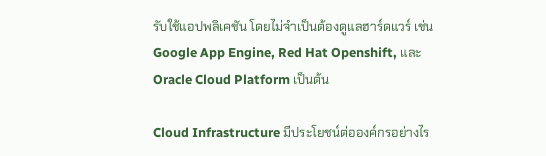รับใช้แอปพลิเคชัน โดยไม่จำเป็นต้องดูแลฮาร์ดแวร์ เช่น Google App Engine, Red Hat Openshift, และ Oracle Cloud Platform เป็นต้น

Cloud Infrastructure มีประโยชน์ต่อองค์กรอย่างไร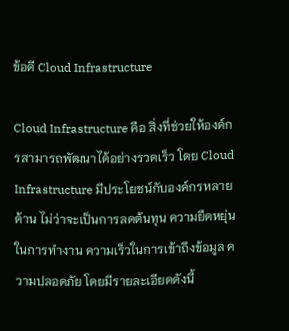ข้อดี Cloud Infrastructure

Cloud Infrastructure คือ สิ่งที่ช่วยให้องค์กรสามารถพัฒนาได้อย่างรวดเร็ว โดย Cloud Infrastructure มีประโยชน์กับองค์กรหลายด้าน ไม่ว่าจะเป็นการลดต้นทุน ความยืดหยุ่นในการทำงาน ความเร็วในการเข้าถึงข้อมูล ความปลอดภัย โดยมีรายละเอียดดังนี้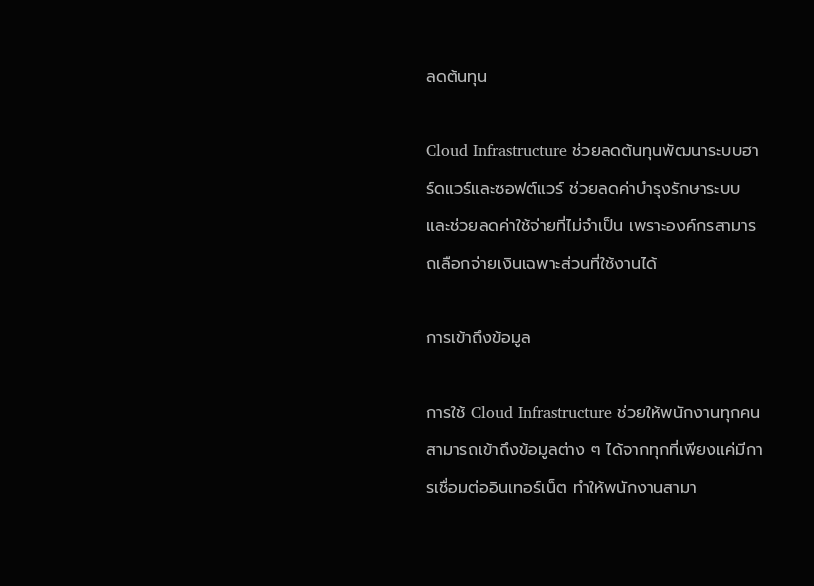ลดต้นทุน

Cloud Infrastructure ช่วยลดต้นทุนพัฒนาระบบฮาร์ดแวร์และซอฟต์แวร์ ช่วยลดค่าบำรุงรักษาระบบ และช่วยลดค่าใช้จ่ายที่ไม่จำเป็น เพราะองค์กรสามารถเลือกจ่ายเงินเฉพาะส่วนที่ใช้งานได้

การเข้าถึงข้อมูล

การใช้ Cloud Infrastructure ช่วยให้พนักงานทุกคนสามารถเข้าถึงข้อมูลต่าง ๆ ได้จากทุกที่เพียงแค่มีการเชื่อมต่ออินเทอร์เน็ต ทำให้พนักงานสามา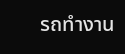รถทำงาน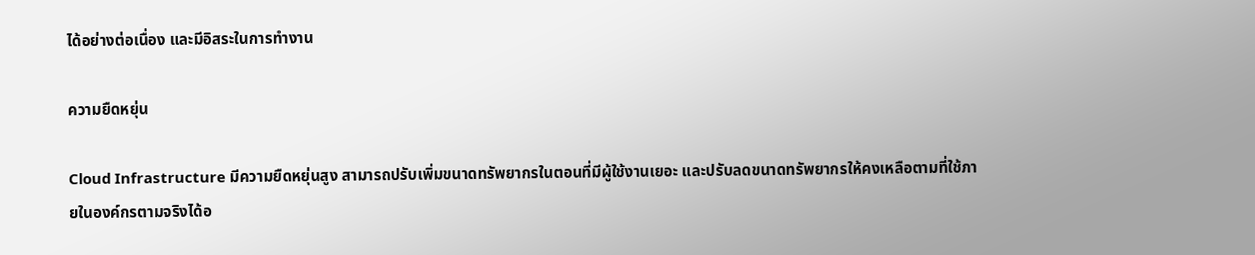ได้อย่างต่อเนื่อง และมีอิสระในการทำงาน

ความยืดหยุ่น

Cloud Infrastructure มีความยืดหยุ่นสูง สามารถปรับเพิ่มขนาดทรัพยากรในตอนที่มีผู้ใช้งานเยอะ และปรับลดขนาดทรัพยากรให้คงเหลือตามที่ใช้ภายในองค์กรตามจริงได้อ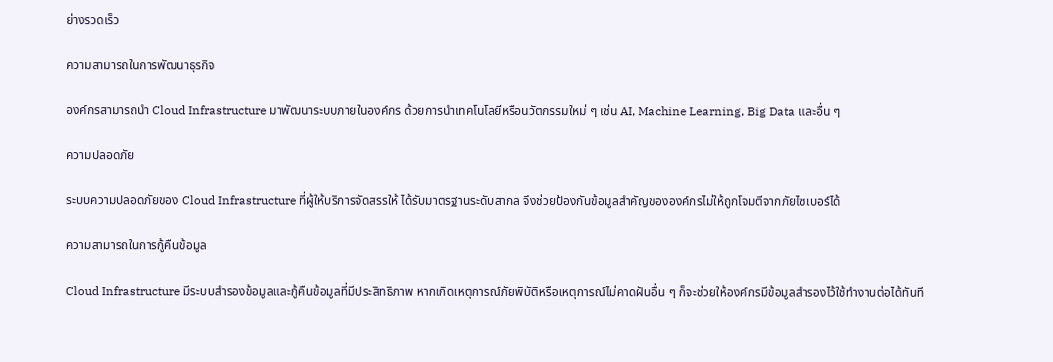ย่างรวดเร็ว

ความสามารถในการพัฒนาธุรกิจ

องค์กรสามารถนำ Cloud Infrastructure มาพัฒนาระบบภายในองค์กร ด้วยการนำเทคโนโลยีหรือนวัตกรรมใหม่ ๆ เช่น AI, Machine Learning, Big Data และอื่น ๆ

ความปลอดภัย

ระบบความปลอดภัยของ Cloud Infrastructure ที่ผู้ให้บริการจัดสรรให้ ได้รับมาตรฐานระดับสากล จึงช่วยป้องกันข้อมูลสำคัญขององค์กรไม่ให้ถูกโจมตีจากภัยไซเบอร์ได้

ความสามารถในการกู้คืนข้อมูล

Cloud Infrastructure มีระบบสำรองข้อมูลและกู้คืนข้อมูลที่มีประสิทธิภาพ หากเกิดเหตุการณ์ภัยพิบัติหรือเหตุการณ์ไม่คาดฝันอื่น ๆ ก็จะช่วยให้องค์กรมีข้อมูลสำรองไว้ใช้ทำงานต่อได้ทันที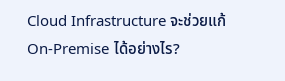Cloud Infrastructure จะช่วยแก้ On-Premise ได้อย่างไร?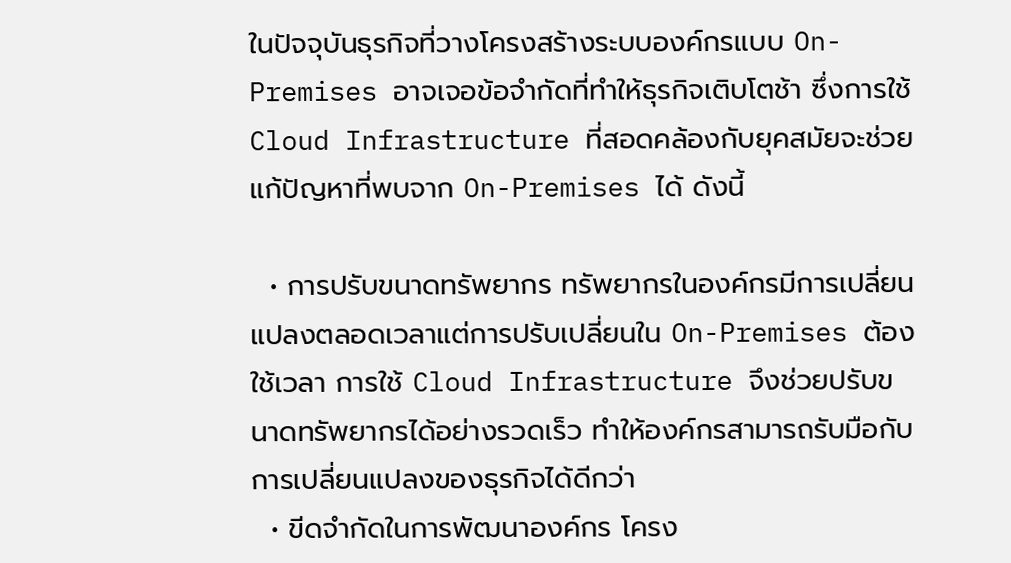ในปัจจุบันธุรกิจที่วางโครงสร้างระบบองค์กรแบบ On-Premises อาจเจอข้อจำกัดที่ทำให้ธุรกิจเติบโตช้า ซึ่งการใช้ Cloud Infrastructure ที่สอดคล้องกับยุคสมัยจะช่วยแก้ปัญหาที่พบจาก On-Premises ได้ ดังนี้

  • การปรับขนาดทรัพยากร ทรัพยากรในองค์กรมีการเปลี่ยนแปลงตลอดเวลาแต่การปรับเปลี่ยนใน On-Premises ต้องใช้เวลา การใช้ Cloud Infrastructure จึงช่วยปรับขนาดทรัพยากรได้อย่างรวดเร็ว ทำให้องค์กรสามารถรับมือกับการเปลี่ยนแปลงของธุรกิจได้ดีกว่า
  • ขีดจำกัดในการพัฒนาองค์กร โครง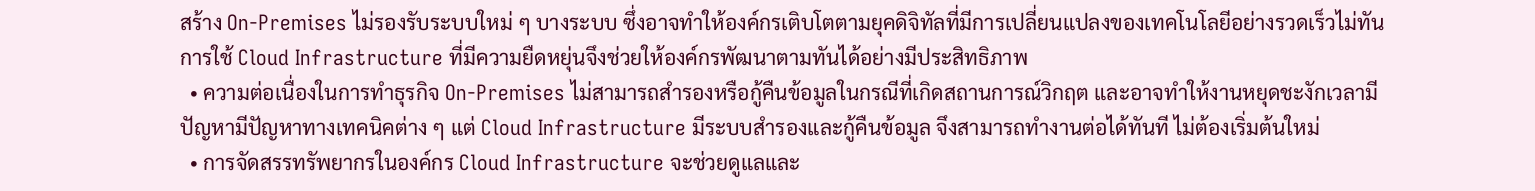สร้าง On-Premises ไม่รองรับระบบใหม่ ๆ บางระบบ ซึ่งอาจทำให้องค์กรเติบโตตามยุคดิจิทัลที่มีการเปลี่ยนแปลงของเทคโนโลยีอย่างรวดเร็วไม่ทัน การใช้ Cloud Infrastructure ที่มีความยืดหยุ่นจึงช่วยให้องค์กรพัฒนาตามทันได้อย่างมีประสิทธิภาพ
  • ความต่อเนื่องในการทำธุรกิจ On-Premises ไม่สามารถสำรองหรือกู้คืนข้อมูลในกรณีที่เกิดสถานการณ์วิกฤต และอาจทำให้งานหยุดชะงักเวลามีปัญหามีปัญหาทางเทคนิคต่าง ๆ แต่ Cloud Infrastructure มีระบบสำรองและกู้คืนข้อมูล จึงสามารถทำงานต่อได้ทันที ไม่ต้องเริ่มต้นใหม่
  • การจัดสรรทรัพยากรในองค์กร Cloud Infrastructure จะช่วยดูแลและ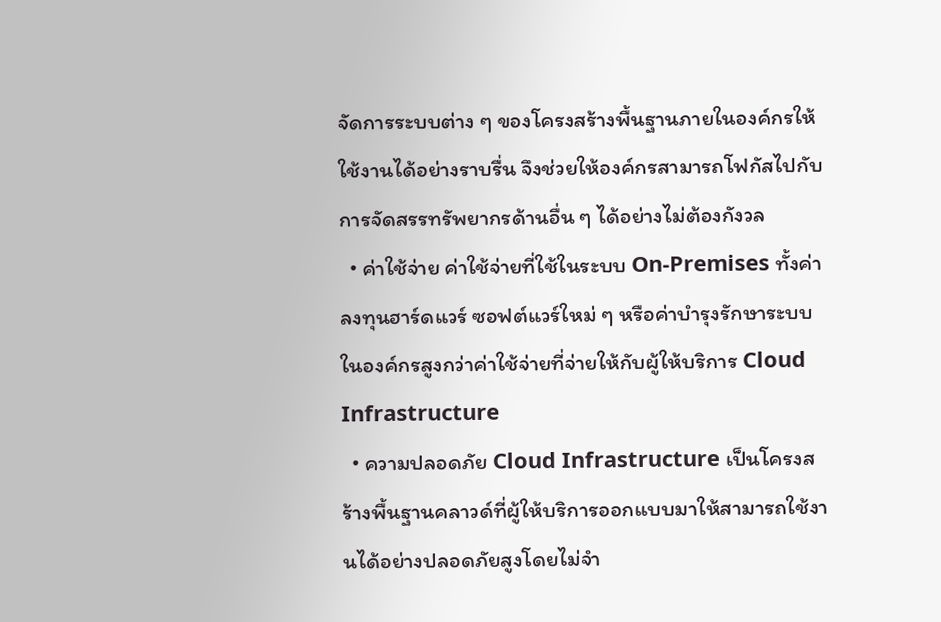จัดการระบบต่าง ๆ ของโครงสร้างพื้นฐานภายในองค์กรให้ใช้งานได้อย่างราบรื่น จึงช่วยให้องค์กรสามารถโฟกัสไปกับการจัดสรรทรัพยากรด้านอื่น ๆ ได้อย่างไม่ต้องกังวล
  • ค่าใช้จ่าย ค่าใช้จ่ายที่ใช้ในระบบ On-Premises ทั้งค่าลงทุนฮาร์ดแวร์ ซอฟต์แวร์ใหม่ ๆ หรือค่าบำรุงรักษาระบบในองค์กรสูงกว่าค่าใช้จ่ายที่จ่ายให้กับผู้ให้บริการ Cloud Infrastructure
  • ความปลอดภัย Cloud Infrastructure เป็นโครงสร้างพื้นฐานคลาวด์ที่ผู้ให้บริการออกแบบมาให้สามารถใช้งานได้อย่างปลอดภัยสูงโดยไม่จำ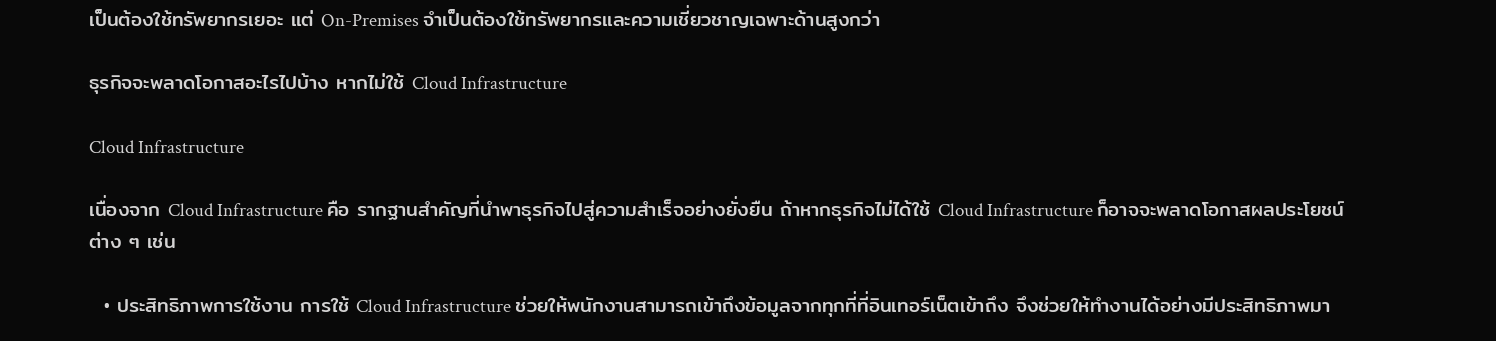เป็นต้องใช้ทรัพยากรเยอะ แต่ On-Premises จำเป็นต้องใช้ทรัพยากรและความเชี่ยวชาญเฉพาะด้านสูงกว่า

ธุรกิจจะพลาดโอกาสอะไรไปบ้าง หากไม่ใช้ Cloud Infrastructure

Cloud Infrastructure

เนื่องจาก Cloud Infrastructure คือ รากฐานสำคัญที่นำพาธุรกิจไปสู่ความสำเร็จอย่างยั่งยืน ถ้าหากธุรกิจไม่ได้ใช้ Cloud Infrastructure ก็อาจจะพลาดโอกาสผลประโยชน์ต่าง ๆ เช่น

  • ประสิทธิภาพการใช้งาน การใช้ Cloud Infrastructure ช่วยให้พนักงานสามารถเข้าถึงข้อมูลจากทุกที่ที่อินเทอร์เน็ตเข้าถึง จึงช่วยให้ทำงานได้อย่างมีประสิทธิภาพมา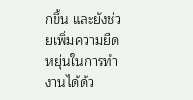กขึ้น และยังช่วยเพิ่มความยืดหยุ่นในการทำงานได้ด้ว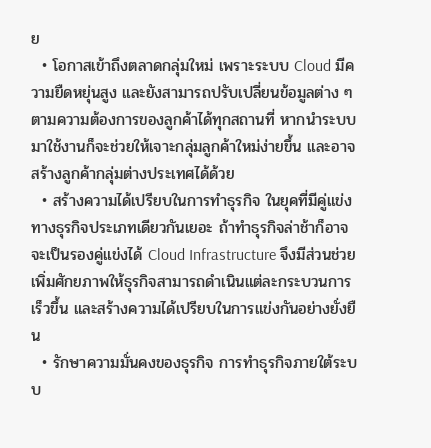ย
  • โอกาสเข้าถึงตลาดกลุ่มใหม่ เพราะระบบ Cloud มีความยืดหยุ่นสูง และยังสามารถปรับเปลี่ยนข้อมูลต่าง ๆ ตามความต้องการของลูกค้าได้ทุกสถานที่ หากนำระบบมาใช้งานก็จะช่วยให้เจาะกลุ่มลูกค้าใหม่ง่ายขึ้น และอาจสร้างลูกค้ากลุ่มต่างประเทศได้ด้วย
  • สร้างความได้เปรียบในการทำธุรกิจ ในยุคที่มีคู่แข่งทางธุรกิจประเภทเดียวกันเยอะ ถ้าทำธุรกิจล่าช้าก็อาจจะเป็นรองคู่แข่งได้ Cloud Infrastructure จึงมีส่วนช่วยเพิ่มศักยภาพให้ธุรกิจสามารถดำเนินแต่ละกระบวนการเร็วขึ้น และสร้างความได้เปรียบในการแข่งกันอย่างยั่งยืน
  • รักษาความมั่นคงของธุรกิจ การทำธุรกิจภายใต้ระบบ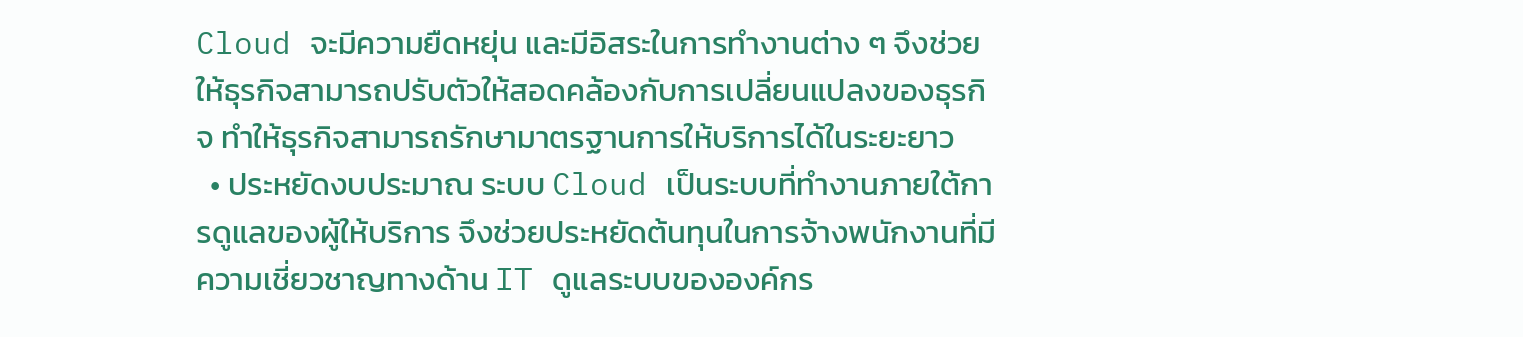Cloud จะมีความยืดหยุ่น และมีอิสระในการทำงานต่าง ๆ จึงช่วยให้ธุรกิจสามารถปรับตัวให้สอดคล้องกับการเปลี่ยนแปลงของธุรกิจ ทำให้ธุรกิจสามารถรักษามาตรฐานการให้บริการได้ในระยะยาว
  • ประหยัดงบประมาณ ระบบ Cloud เป็นระบบที่ทำงานภายใต้การดูแลของผู้ให้บริการ จึงช่วยประหยัดต้นทุนในการจ้างพนักงานที่มีความเชี่ยวชาญทางด้าน IT ดูแลระบบขององค์กร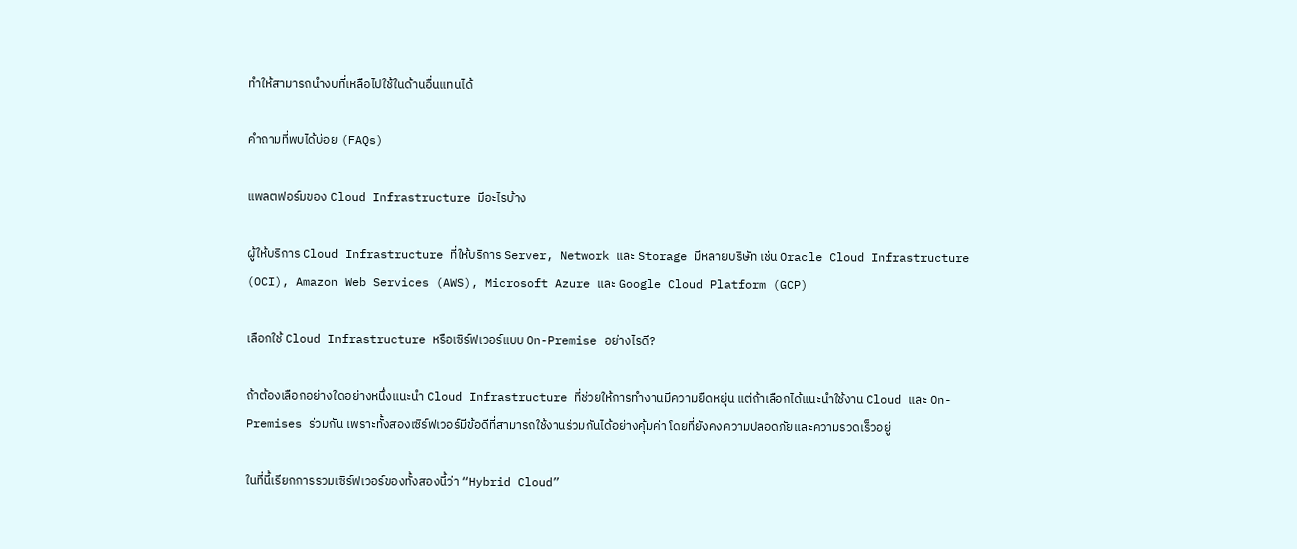ทำให้สามารถนำงบที่เหลือไปใช้ในด้านอื่นแทนได้

คำถามที่พบได้บ่อย (FAQs)

แพลตฟอร์มของ Cloud Infrastructure มีอะไรบ้าง

ผู้ให้บริการ Cloud Infrastructure ที่ให้บริการ Server, Network และ Storage มีหลายบริษัท เช่น Oracle Cloud Infrastructure (OCI), Amazon Web Services (AWS), Microsoft Azure และ Google Cloud Platform (GCP)

เลือกใช้ Cloud Infrastructure หรือเซิร์ฟเวอร์แบบ On-Premise อย่างไรดี?

ถ้าต้องเลือกอย่างใดอย่างหนึ่งแนะนำ Cloud Infrastructure ที่ช่วยให้การทำงานมีความยืดหยุ่น แต่ถ้าเลือกได้แนะนำใช้งาน Cloud และ On-Premises ร่วมกัน เพราะทั้งสองเซิร์ฟเวอร์มีข้อดีที่สามารถใช้งานร่วมกันได้อย่างคุ้มค่า โดยที่ยังคงความปลอดภัยและความรวดเร็วอยู่

ในที่นี้เรียกการรวมเซิร์ฟเวอร์ของทั้งสองนี้ว่า “Hybrid Cloud”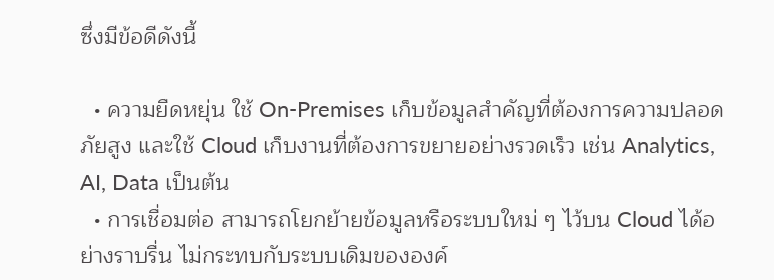ซึ่งมีข้อดีดังนี้

  • ความยืดหยุ่น ใช้ On-Premises เก็บข้อมูลสำคัญที่ต้องการความปลอดภัยสูง และใช้ Cloud เก็บงานที่ต้องการขยายอย่างรวดเร็ว เช่น Analytics, AI, Data เป็นต้น
  • การเชื่อมต่อ สามารถโยกย้ายข้อมูลหรือระบบใหม่ ๆ ไว้บน Cloud ได้อย่างราบรื่น ไม่กระทบกับระบบเดิมขององค์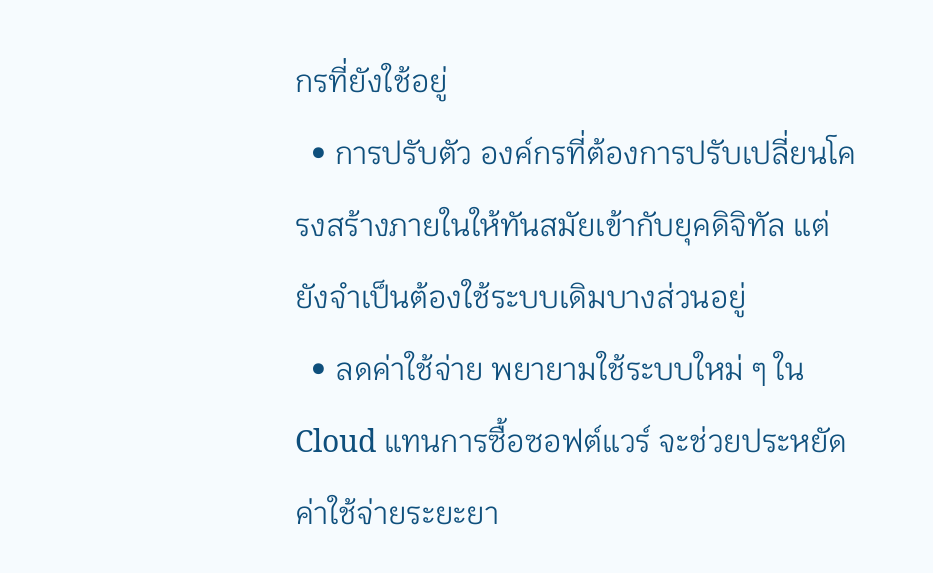กรที่ยังใช้อยู่
  • การปรับตัว องค์กรที่ต้องการปรับเปลี่ยนโครงสร้างภายในให้ทันสมัยเข้ากับยุคดิจิทัล แต่ยังจำเป็นต้องใช้ระบบเดิมบางส่วนอยู่
  • ลดค่าใช้จ่าย พยายามใช้ระบบใหม่ ๆ ใน Cloud แทนการซื้อซอฟต์แวร์ จะช่วยประหยัดค่าใช้จ่ายระยะยา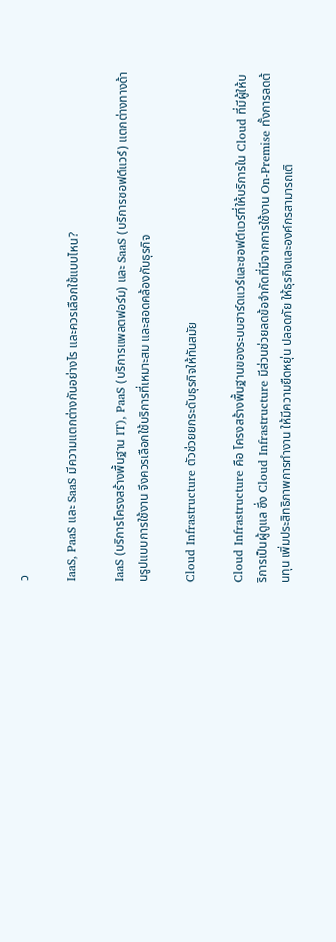ว

IaaS, PaaS และ SaaS มีความแตกต่างกันอย่างไร และควรเลือกใช้แบบไหน?

IaaS (บริการโครงสร้างพื้นฐาน IT), PaaS (บริการแพลตฟอร์ม) และ SaaS (บริการซอฟต์แวร์) แตกต่างทางด้านรูปแบบการใช้งาน จึงควรเลือกใช้บริการที่เหมาะสม และสอดคล้องกับธุรกิจ

Cloud Infrastructure ตัวช่วยยกระดับธุรกิจให้ทันสมัย

Cloud Infrastructure คือ โครงสร้างพื้นฐานของระบบฮาร์ดแวร์และซอฟต์แวร์ที่ให้บริการใน Cloud ที่มีผู้ให้บริการเป็นผู้ดูแล ซึ่ง Cloud Infrastructure มีส่วนช่วยลดข้อจำกัดที่มีจากการใช้งาน On-Premise ทั้งการลดต้นทุน เพิ่มประสิทธิภาพการทำงาน ให้มีความยืดหยุ่น ปลอดภัย ให้ธุรกิจและองค์กรสามารถเติ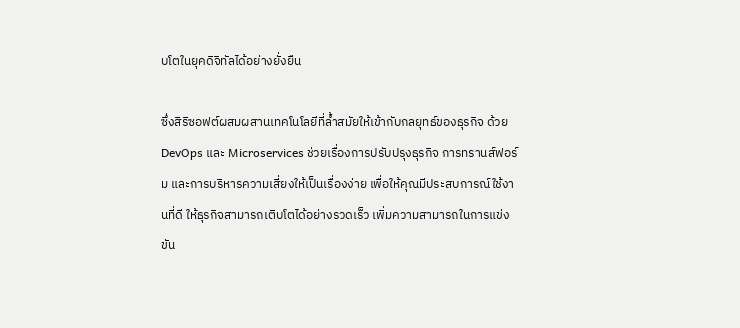บโตในยุคดิจิทัลได้อย่างยั่งยืน

ซึ่งสิริซอฟต์ผสมผสานเทคโนโลยีที่ล้ำสมัยให้เข้ากับกลยุทธ์ของธุรกิจ ด้วย DevOps และ Microservices ช่วยเรื่องการปรับปรุงธุรกิจ การทรานส์ฟอร์ม และการบริหารความเสี่ยงให้เป็นเรื่องง่าย เพื่อให้คุณมีประสบการณ์ใช้งานที่ดี ให้ธุรกิจสามารถเติบโตได้อย่างรวดเร็ว เพิ่มความสามารถในการแข่งขัน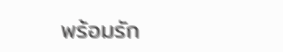พร้อมรัก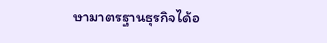ษามาตรฐานธุรกิจได้อ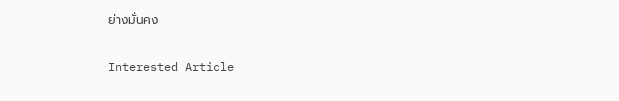ย่างมั่นคง

Interested Article